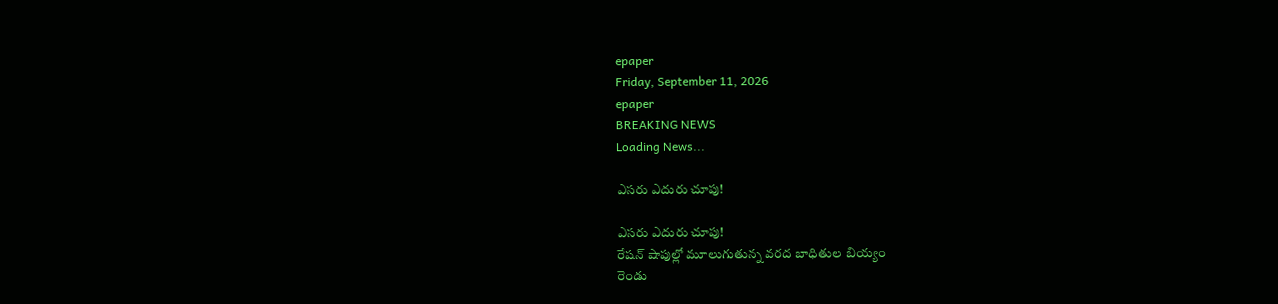epaper
Friday, September 11, 2026
epaper
BREAKING NEWS
Loading News...

ఎసరు ఎదురు చూపు!

ఎసరు ఎదురు చూపు!
రేషన్ షాపుల్లో మూలుగుతున్న వరద బాధితుల బియ్యం
రెండు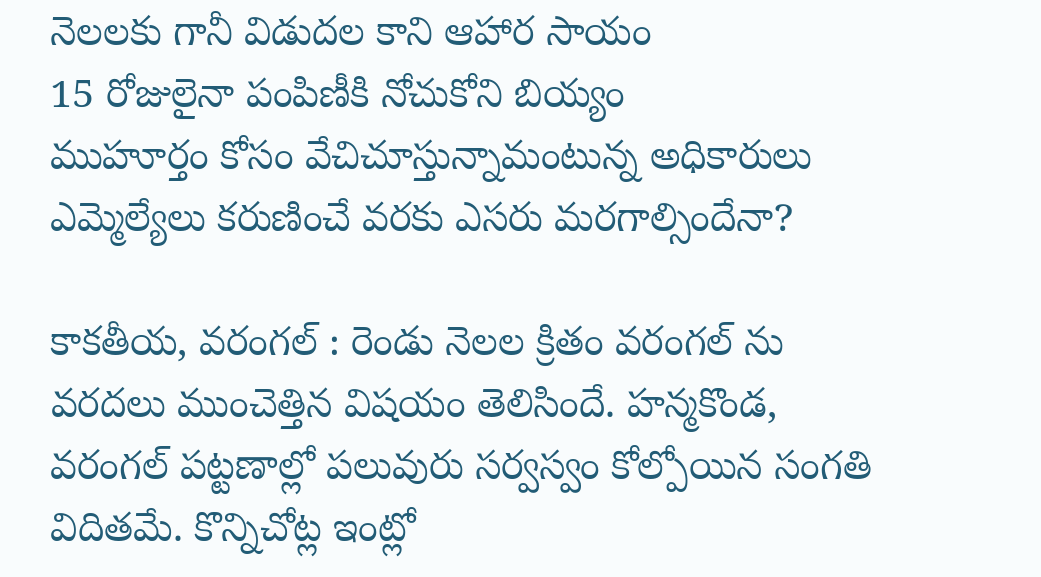నెలలకు గానీ విడుదల కాని ఆహార సాయం
15 రోజులైనా పంపిణీకి నోచుకోని బియ్యం
ముహూర్తం కోసం వేచిచూస్తున్నామంటున్న అధికారులు
ఎమ్మెల్యేలు కరుణించే వరకు ఎసరు మరగాల్సిందేనా?

కాకతీయ, వరంగల్ : రెండు నెలల క్రితం వరంగల్ ను వరదలు ముంచెత్తిన విషయం తెలిసిందే. హన్మకొండ, వరంగల్ పట్టణాల్లో పలువురు సర్వస్వం కోల్పోయిన సంగతి విదితమే. కొన్నిచోట్ల ఇంట్లో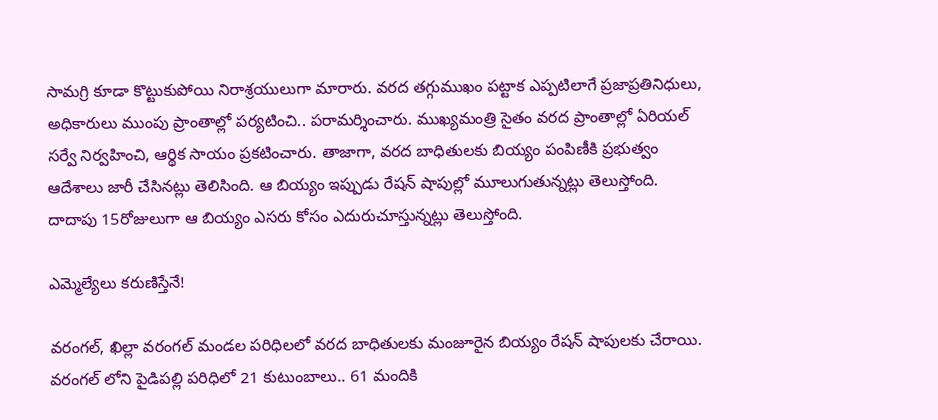సామగ్రి కూడా కొట్టుకుపోయి నిరాశ్రయులుగా మారారు. వరద తగ్గుముఖం పట్టాక ఎప్పటిలాగే ప్రజాప్రతినిధులు, అధికారులు ముంపు ప్రాంతాల్లో పర్యటించి.. పరామర్శించారు. ముఖ్యమంత్రి సైతం వరద ప్రాంతాల్లో ఏరియల్ సర్వే నిర్వహించి, ఆర్థిక సాయం ప్రకటించారు. తాజాగా, వరద బాధితులకు బియ్యం పంపిణీకి ప్రభుత్వం ఆదేశాలు జారీ చేసినట్లు తెలిసింది. ఆ బియ్యం ఇప్పుడు రేషన్ షాపుల్లో మూలుగుతున్నట్లు తెలుస్తోంది. దాదాపు 15రోజులుగా ఆ బియ్యం ఎసరు కోసం ఎదురుచూస్తున్నట్లు తెలుస్తోంది.

ఎమ్మెల్యేలు కరుణిస్తేనే!

వరంగల్, ఖిల్లా వరంగల్ మండల పరిధిలలో వరద బాధితులకు మంజూరైన బియ్యం రేషన్ షాపులకు చేరాయి. వరంగల్ లోని పైడిపల్లి పరిధిలో 21 కుటుంబాలు.. 61 మందికి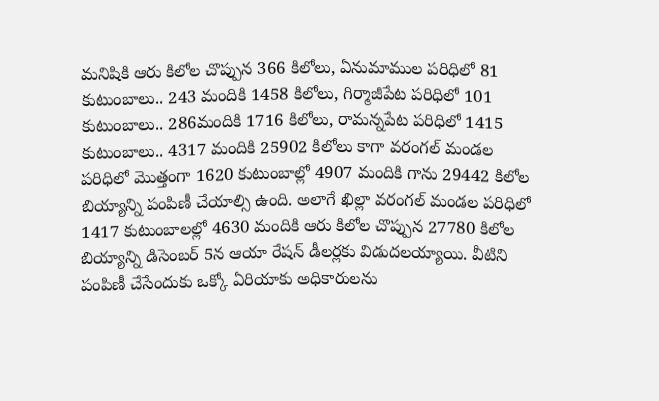మనిషికి ఆరు కిలోల చొప్పున 366 కిలోలు, ఏనుమాముల పరిధిలో 81 కుటుంబాలు.. 243 మందికి 1458 కిలోలు, గిర్మాజీపేట పరిధిలో 101 కుటుంబాలు.. 286మందికి 1716 కిలోలు, రామన్నపేట పరిధిలో 1415 కుటుంబాలు.. 4317 మందికి 25902 కిలోలు కాగా వరంగల్ మండల పరిధిలో మొత్తంగా 1620 కుటుంబాల్లో 4907 మందికి గాను 29442 కిలోల బియ్యాన్ని పంపిణీ చేయాల్సి ఉంది. అలాగే ఖిల్లా వరంగల్ మండల పరిధిలో 1417 కుటుంబాలల్లో 4630 మందికి ఆరు కిలోల చొప్పున 27780 కిలోల బియ్యాన్ని డిసెంబర్ 5న ఆయా రేషన్ డీలర్లకు విడుదలయ్యాయి. వీటిని పంపిణీ చేసేందుకు ఒక్కో ఏరియాకు అధికారులను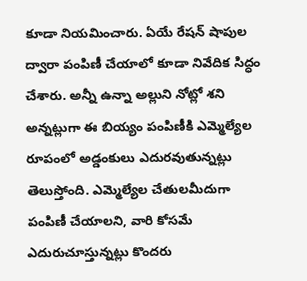కూడా నియమించారు. ఏయే రేషన్ షాపుల ద్వారా పంపిణీ చేయాలో కూడా నివేదిక సిద్ధం చేశారు. అన్నీ ఉన్నా అల్లుని నోట్లో శని అన్నట్లుగా ఈ బియ్యం పంపిణీకి ఎమ్మెల్యేల రూపంలో అడ్డంకులు ఎదురవుతున్నట్లు తెలుస్తోంది. ఎమ్మెల్యేల చేతులమీదుగా పంపిణీ చేయాలని, వారి కోసమే ఎదురుచూస్తున్నట్లు కొందరు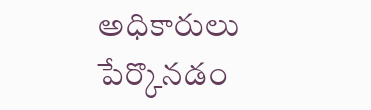అధికారులు పేర్కొనడం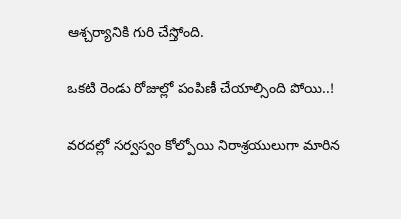ఆశ్చర్యానికి గురి చేస్తోంది.

ఒకటి రెండు రోజుల్లో పంపిణీ చేయాల్సింది పోయి..!

వరదల్లో సర్వస్వం కోల్పోయి నిరాశ్రయులుగా మారిన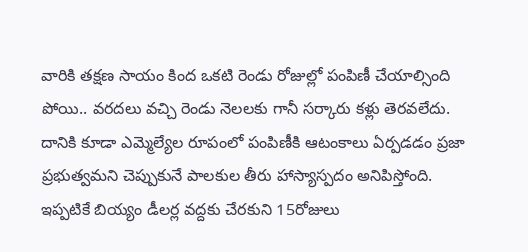వారికి తక్షణ సాయం కింద ఒకటి రెండు రోజుల్లో పంపిణీ చేయాల్సింది పోయి.. వరదలు వచ్చి రెండు నెలలకు గానీ సర్కారు కళ్లు తెరవలేదు. దానికి కూడా ఎమ్మెల్యేల రూపంలో పంపిణీకి ఆటంకాలు ఏర్పడడం ప్రజా ప్రభుత్వమని చెప్పుకునే పాలకుల తీరు హాస్యాస్పదం అనిపిస్తోంది. ఇప్పటికే బియ్యం డీలర్ల వద్దకు చేరకుని 15రోజులు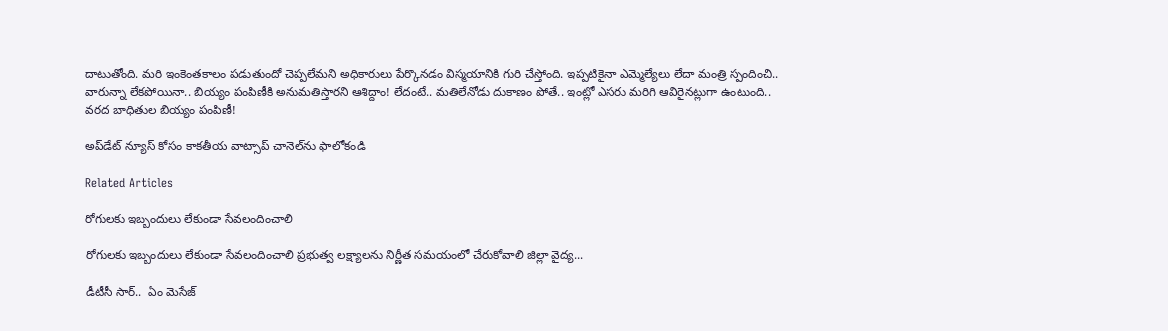దాటుతోంది. మరి ఇంకెంతకాలం పడుతుందో చెప్పలేమని అధికారులు పేర్కొనడం విస్మయానికి గురి చేస్తోంది. ఇప్పటికైనా ఎమ్మెల్యేలు లేదా మంత్రి స్పందించి.. వారున్నా లేకపోయినా.. బియ్యం పంపిణీకి అనుమతిస్తారని ఆశిద్దాం! లేదంటే.. మతిలేనోడు దుకాణం పోతే.. ఇంట్లో ఎసరు మరిగి ఆవిరైనట్లుగా ఉంటుంది.. వరద బాధితుల బియ్యం పంపిణీ!

అప్‌డేట్ న్యూస్ కోసం కాక‌తీయ వాట్సాప్ చానెల్‌ను ఫాలోకండి

Related Articles

రోగులకు ఇబ్బందులు లేకుండా సేవలందించాలి

రోగులకు ఇబ్బందులు లేకుండా సేవలందించాలి ప్రభుత్వ లక్ష్యాలను నిర్ణీత సమయంలో చేరుకోవాలి జిల్లా వైద్య...

డీటీసీ సార్‌..  ఏం మెసేజ్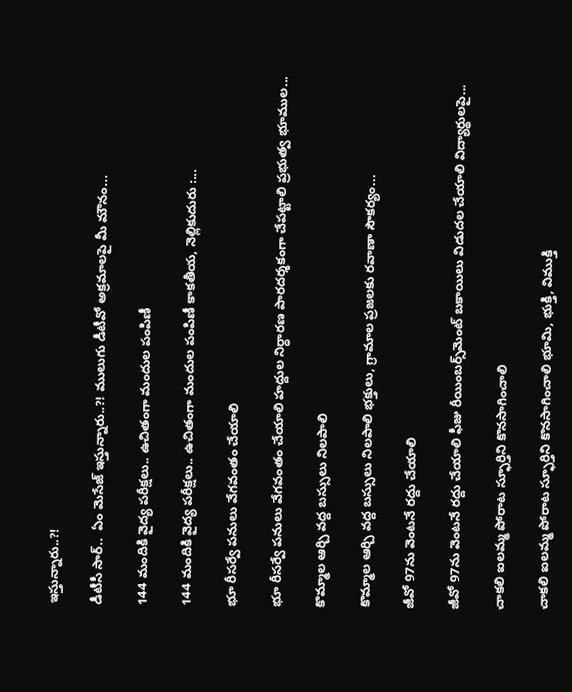ఇస్తున్నారు..?!

డీటీసీ సార్‌..  ఏం మెసేజ్ ఇస్తున్నారు..?! ములుగు డీటీవో అక్ర‌మాల‌పై మీ మౌనం...

144 మందికి వైద్య పరీక్షలు.. ఉచితంగా మందుల పంపిణీ

144 మందికి వైద్య పరీక్షలు.. ఉచితంగా మందుల పంపిణీ కాకతీయ, నెల్లికుదురు :...

భూ రీసర్వే పనులు వేగవంతం చేయాలి

భూ రీసర్వే పనులు వేగవంతం చేయాలి హద్దుల నిర్ధారణ పారదర్శకంగా చేపట్టాలి ప్రభుత్వ భూముల...

కొమ్మాల ఆర్చి వద్ద బస్సులు నిలపాలి

కొమ్మాల ఆర్చి వద్ద బస్సులు నిలపాలి భక్తులు, గ్రామాల ప్రజలకు రవాణా సౌకర్యం...

జీవో 97ను వెంటనే రద్దు చేయాలి

జీవో 97ను వెంటనే రద్దు చేయాలి ఫీజు రీయింబర్స్‌మెంట్‌ బకాయిలు విడుదల చేయాలి విద్యార్థులపై...

చాకలి ఐలమ్మ పోరాట స్ఫూర్తిని కొనసాగించాలి

చాకలి ఐలమ్మ పోరాట స్ఫూర్తిని కొనసాగించాలి భూమి, భుక్తి, విముక్తి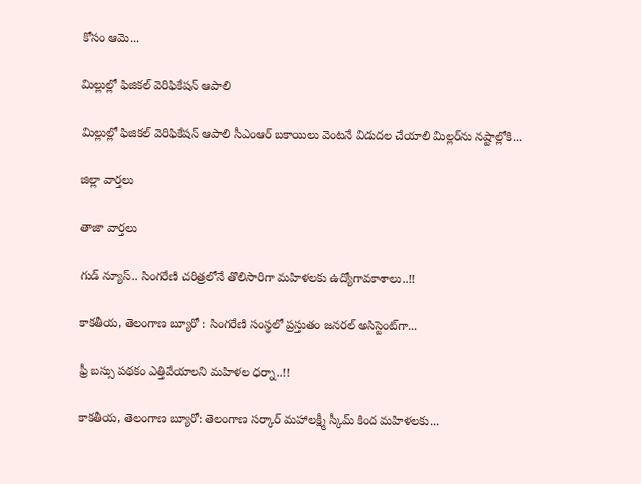కోసం ఆమె...

మిల్లుల్లో ఫిజికల్‌ వెరిఫికేషన్ ఆపాలి

మిల్లుల్లో ఫిజికల్‌ వెరిఫికేషన్ ఆపాలి సీఎంఆర్‌ బకాయిలు వెంటనే విడుదల చేయాలి మిల్లర్‌ను నష్టాల్లోకి...

జిల్లా వార్త‌లు

తాజా వార్త‌లు

గుడ్ న్యూస్.. సింగరేణి చరిత్రలోనే తొలిసారిగా మ‌హిళ‌ల‌కు ఉద్యోగావ‌కాశాలు..!!

కాక‌తీయ‌, తెలంగాణ బ్యూరో : సింగరేణి సంస్థలో ప్రస్తుతం జనరల్ అసిస్టెంట్‌గా...

ఫ్రీ బస్సు పథకం ఎత్తివేయాలని మహిళల ధర్నా..!!

కాకతీయ, తెలంగాణ బ్యూరో: తెలంగాణ సర్కార్ మహాలక్ష్మీ స్కీమ్ కింద మహిళలకు...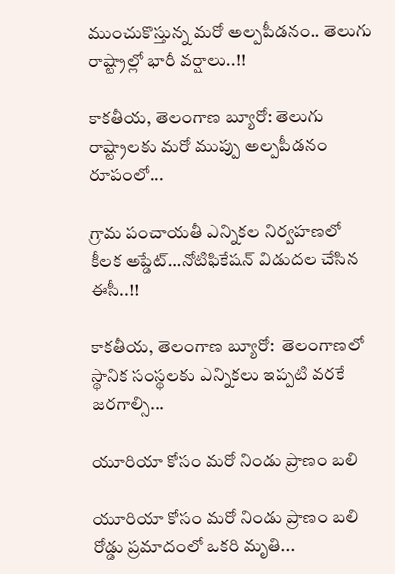ముంచుకొస్తున్న మరో అల్పపీడనం.. తెలుగు రాష్ట్రాల్లో భారీ వర్షాలు..!!

కాకతీయ, తెలంగాణ బ్యూరో: తెలుగు రాష్ట్రాలకు మరో ముప్పు అల్పపీడనం రూపంలో...

గ్రామ పంచాయ‌తీ ఎన్నిక‌ల నిర్వ‌హ‌ణ‌లో కీల‌క అప్డేట్‌…నోటిఫికేషన్ విడుదల చేసిన ఈసీ..!!

కాకతీయ, తెలంగాణ బ్యూరో:  తెలంగాణలో స్థానిక సంస్థలకు ఎన్నికలు ఇప్పటి వరకే జరగాల్సి...

యూరియా కోసం మరో నిండు ప్రాణం బలి

యూరియా కోసం మరో నిండు ప్రాణం బలి రోడ్డు ప్రమాదంలో ఒకరి మృతి...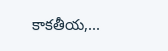కాకతీయ,...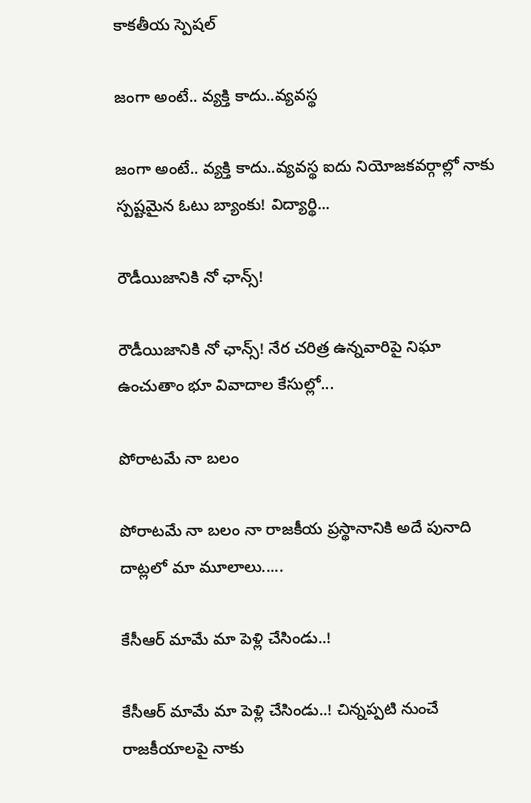కాక‌తీయ స్పెష‌ల్‌

జంగా అంటే.. వ్య‌క్తి కాదు..వ్య‌వస్థ‌

జంగా అంటే.. వ్య‌క్తి కాదు..వ్య‌వస్థ‌ ఐదు నియోజ‌క‌వ‌ర్గాల్లో నాకు స్ప‌ష్ట‌మైన ఓటు బ్యాంకు! విద్యార్థి...

రౌడీయిజానికి నో ఛాన్స్‌!

రౌడీయిజానికి నో ఛాన్స్‌! నేర చరిత్ర ఉన్న‌వారిపై నిఘా ఉంచుతాం భూ వివాదాల కేసుల్లో...

పోరాటమే నా బలం

పోరాటమే నా బలం నా రాజకీయ ప్రస్థానానికి అదే పునాది దాట్లలో మా మూలాలు.....

కేసీఆర్‌ మామే మా పెళ్లి చేసిండు..!

కేసీఆర్‌ మామే మా పెళ్లి చేసిండు..! చిన్నప్ప‌టి నుంచే రాజకీయాలపై నాకు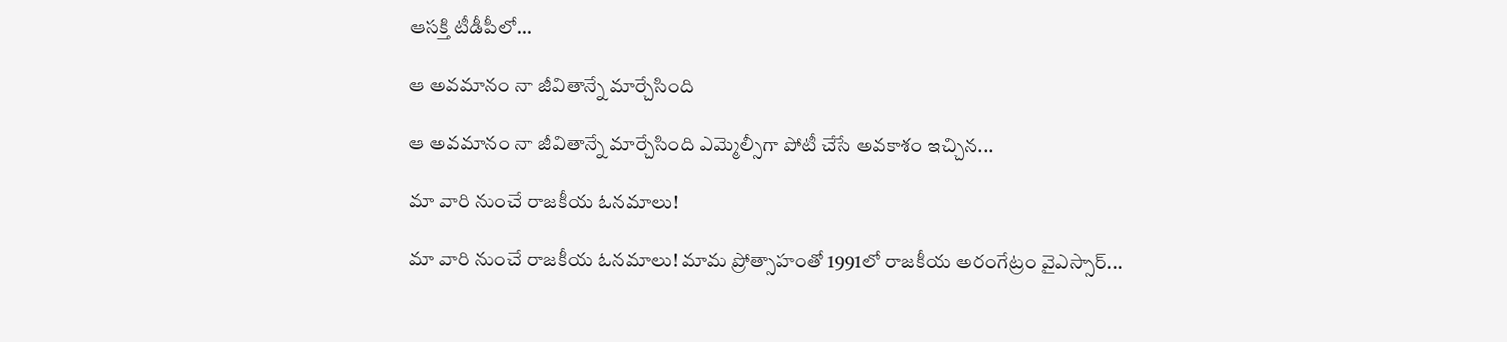ఆసక్తి టీడీపీలో...

ఆ అవమానం నా జీవితాన్నే మార్చేసింది

ఆ అవమానం నా జీవితాన్నే మార్చేసింది ఎమ్మెల్సీగా పోటీ చేసే అవ‌కాశం ఇచ్చిన...

మా వారి నుంచే రాజకీయ ఓనమాలు!

మా వారి నుంచే రాజకీయ ఓనమాలు! మామ ప్రోత్సాహంతో 1991లో రాజకీయ అరంగేట్రం వైఎస్సార్‌...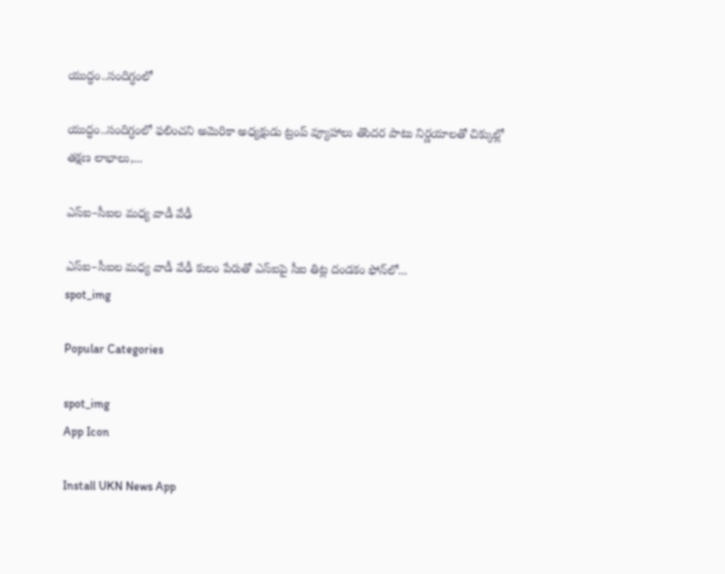యుద్ధం..సందిగ్ధంలో

యుద్ధం..సందిగ్ధంలో ఫ‌లించని అమెరికా అధ్య‌క్షుడు ట్రంప్ వ్యూహాలు తొంద‌ర పాటు నిర్ణ‌యాల‌తో చిక్కుల్లో తక్షణ లాభాలు,...

ఎస్ఐ–సీఐల మ‌ధ్య వాడీ వేఢీ

ఎస్ఐ–సీఐల మ‌ధ్య వాడీ వేఢీ కులం పేరుతో ఎస్ఐపై సీఐ తిట్ల దండ‌కం ఫోన్‌లో...
spot_img

Popular Categories

spot_img
App Icon

Install UKN News App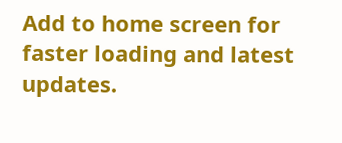Add to home screen for faster loading and latest updates.